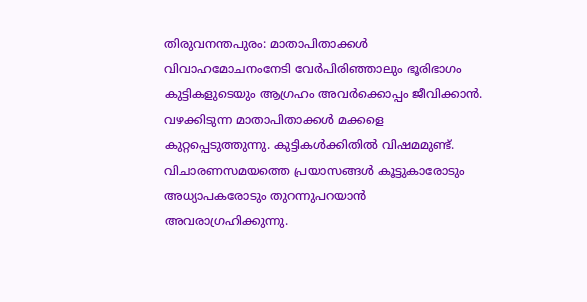തിരുവനന്തപുരം: മാതാപിതാക്കൾ വിവാഹമോചനംനേടി വേർപിരിഞ്ഞാലും ഭൂരിഭാഗം കുട്ടികളുടെയും ആഗ്രഹം അവർക്കൊപ്പം ജീവിക്കാൻ. വഴക്കിടുന്ന മാതാപിതാക്കൾ മക്കളെ കുറ്റപ്പെടുത്തുന്നു. കുട്ടികൾക്കിതിൽ വിഷമമുണ്ട്. വിചാരണസമയത്തെ പ്രയാസങ്ങൾ കൂട്ടുകാരോടും അധ്യാപകരോടും തുറന്നുപറയാൻ അവരാഗ്രഹിക്കുന്നു.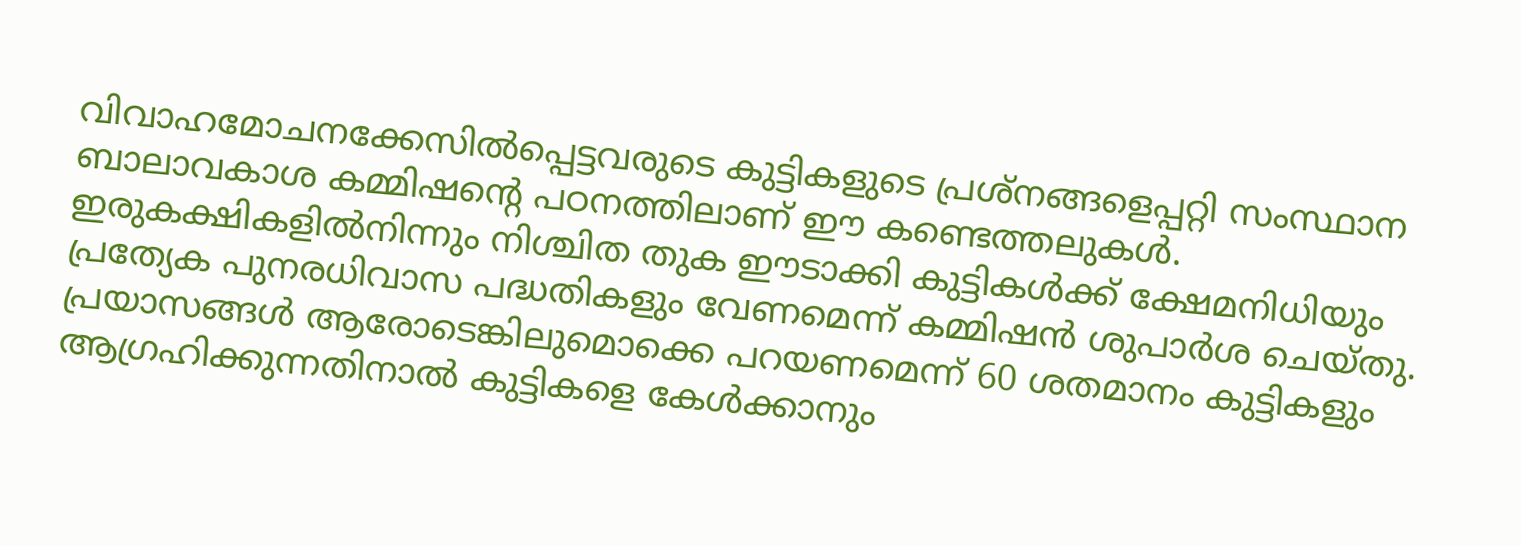വിവാഹമോചനക്കേസിൽപ്പെട്ടവരുടെ കുട്ടികളുടെ പ്രശ്നങ്ങളെപ്പറ്റി സംസ്ഥാന ബാലാവകാശ കമ്മിഷന്റെ പഠനത്തിലാണ് ഈ കണ്ടെത്തലുകൾ. ഇരുകക്ഷികളിൽനിന്നും നിശ്ചിത തുക ഈടാക്കി കുട്ടികൾക്ക് ക്ഷേമനിധിയും പ്രത്യേക പുനരധിവാസ പദ്ധതികളും വേണമെന്ന് കമ്മിഷൻ ശുപാർശ ചെയ്തു.
പ്രയാസങ്ങൾ ആരോടെങ്കിലുമൊക്കെ പറയണമെന്ന് 60 ശതമാനം കുട്ടികളും ആഗ്രഹിക്കുന്നതിനാൽ കുട്ടികളെ കേൾക്കാനും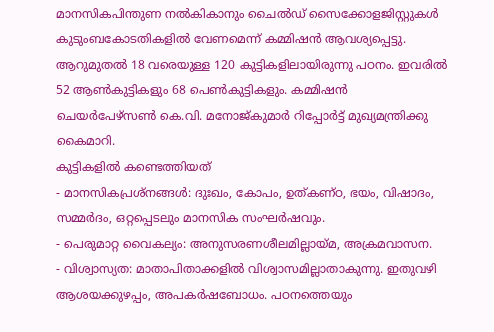മാനസികപിന്തുണ നൽകികാനും ചൈൽഡ് സൈക്കോളജിസ്റ്റുകൾ കുടുംബകോടതികളിൽ വേണമെന്ന് കമ്മിഷൻ ആവശ്യപ്പെട്ടു.
ആറുമുതൽ 18 വരെയുള്ള 120 കുട്ടികളിലായിരുന്നു പഠനം. ഇവരിൽ 52 ആൺകുട്ടികളും 68 പെൺകുട്ടികളും. കമ്മിഷൻ ചെയർപേഴ്സൺ കെ.വി. മനോജ്കുമാർ റിപ്പോർട്ട് മുഖ്യമന്ത്രിക്കു കൈമാറി.
കുട്ടികളിൽ കണ്ടെത്തിയത്
- മാനസികപ്രശ്നങ്ങൾ: ദുഃഖം, കോപം, ഉത്കണ്ഠ, ഭയം, വിഷാദം, സമ്മർദം, ഒറ്റപ്പെടലും മാനസിക സംഘർഷവും.
- പെരുമാറ്റ വൈകല്യം: അനുസരണശീലമില്ലായ്മ, അക്രമവാസന.
- വിശ്വാസ്യത: മാതാപിതാക്കളിൽ വിശ്വാസമില്ലാതാകുന്നു. ഇതുവഴി ആശയക്കുഴപ്പം, അപകർഷബോധം. പഠനത്തെയും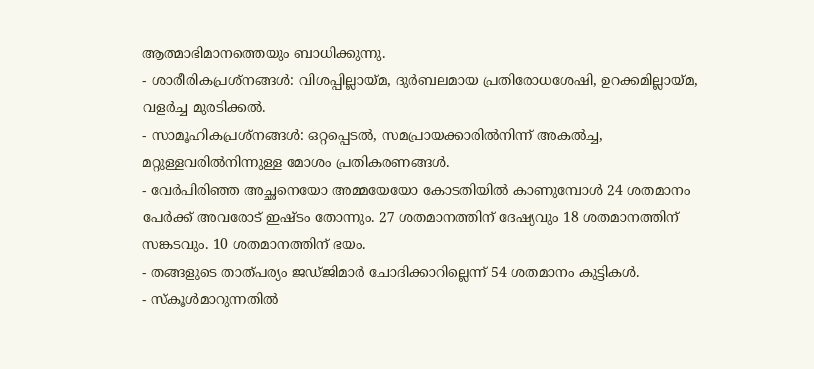ആത്മാഭിമാനത്തെയും ബാധിക്കുന്നു.
- ശാരീരികപ്രശ്നങ്ങൾ: വിശപ്പില്ലായ്മ, ദുർബലമായ പ്രതിരോധശേഷി, ഉറക്കമില്ലായ്മ, വളർച്ച മുരടിക്കൽ.
- സാമൂഹികപ്രശ്നങ്ങൾ: ഒറ്റപ്പെടൽ, സമപ്രായക്കാരിൽനിന്ന് അകൽച്ച, മറ്റുള്ളവരിൽനിന്നുള്ള മോശം പ്രതികരണങ്ങൾ.
- വേർപിരിഞ്ഞ അച്ഛനെയോ അമ്മയേയോ കോടതിയിൽ കാണുമ്പോൾ 24 ശതമാനം പേർക്ക് അവരോട് ഇഷ്ടം തോന്നും. 27 ശതമാനത്തിന് ദേഷ്യവും 18 ശതമാനത്തിന് സങ്കടവും. 10 ശതമാനത്തിന് ഭയം.
- തങ്ങളുടെ താത്പര്യം ജഡ്ജിമാർ ചോദിക്കാറില്ലെന്ന് 54 ശതമാനം കുട്ടികൾ.
- സ്കൂൾമാറുന്നതിൽ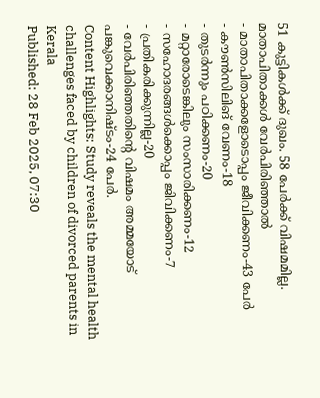51 കുട്ടികൾക്ക് ദുഖം. 58 പേർക്ക് വിഷമമില്ല.
മാതാപിതാക്കൾ വേർപിരിഞ്ഞാൽ
- മാതാപിതാക്കളോടൊപ്പം ജീവിക്കണം-43 പേർ
- കൗൺസിലിങ് വേണം-18
- തുടർന്നും പഠിക്കണം-20
- മറ്റാരോടെങ്കിലും സംസാരിക്കണം-12
- സഹോദരങ്ങൾക്കൊപ്പം ജിവിക്കണം-7
- പ്രതികരിക്കുന്നില്ല-20
- വേർപിരിഞ്ഞതിന്റെ വിഷമം അമ്മയോട് പങ്കുവെക്കാനിഷ്ടം-24 പേർ.
Content Highlights: Study reveals the mental health challenges faced by children of divorced parents in Kerala
Published: 28 Feb 2025, 07:30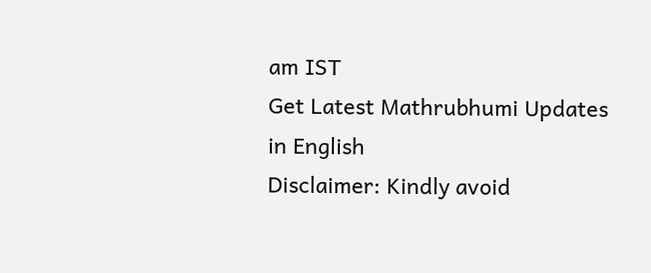am IST
Get Latest Mathrubhumi Updates in English
Disclaimer: Kindly avoid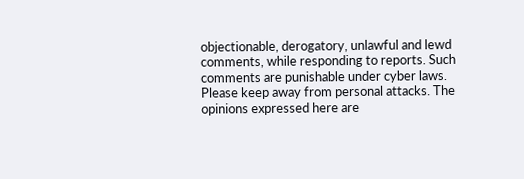objectionable, derogatory, unlawful and lewd comments, while responding to reports. Such comments are punishable under cyber laws. Please keep away from personal attacks. The opinions expressed here are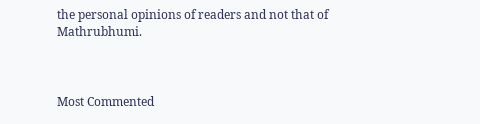the personal opinions of readers and not that of Mathrubhumi.



Most Commented